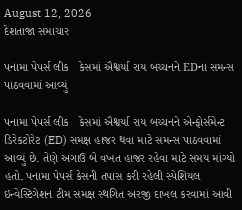August 12, 2026
દેશતાજા સમાચાર

પનામા પેપર્સ લીક   કેસમાં ઐશ્વર્યા રાય બચ્ચનને EDના સમન્સ પાઠવવામાં આવ્યું

પનામા પેપર્સ લીક   કેસમાં ઐશ્વર્યા રાય બચ્ચનને એન્ફોર્સમેન્ટ ડિરેકટોરેટ (ED) સમક્ષ હાજર થવા માટે સમન્સ પાઠવવામાં આવ્યું છે. તેણે અગાઉ બે વખત હાજર રહેવા માટે સમય માંગ્યો હતો. પનામા પેપર્સ કેસની તપાસ કરી રહેલી સ્પેશિયલ ઇન્વેસ્ટિગેશન ટીમ સમક્ષ સ્થગિત અરજી દાખલ કરવામાં આવી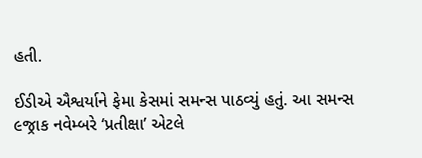હતી.

ઈડીએ ઐશ્વર્યાને ફેમા કેસમાં સમન્સ પાઠવ્યું હતું. આ સમન્સ ૯જ્રાક નવેમ્બરે ‘પ્રતીક્ષા’ એટલે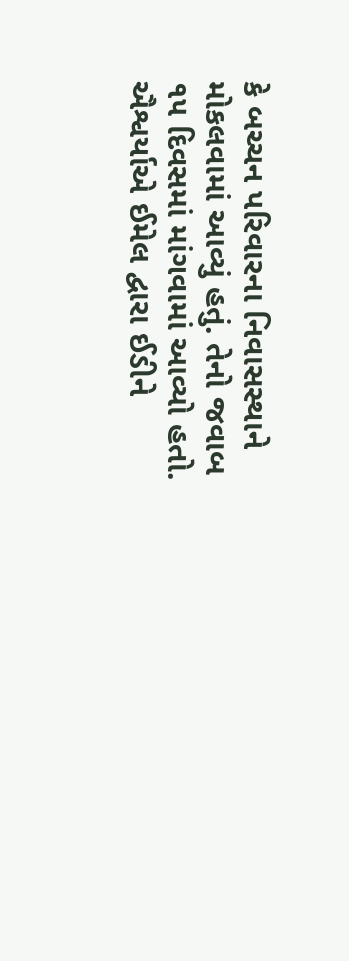કે બચ્ચન પરિવારના નિવાસસ્થાને મોકલવામાં આવ્યું હતું. તેનો જવાબ ૧૫ દિવસમાં માંગવામાં આવ્યો હતો. ઐશ્વર્યાએ ઈમેલ દ્વારા ઈડીને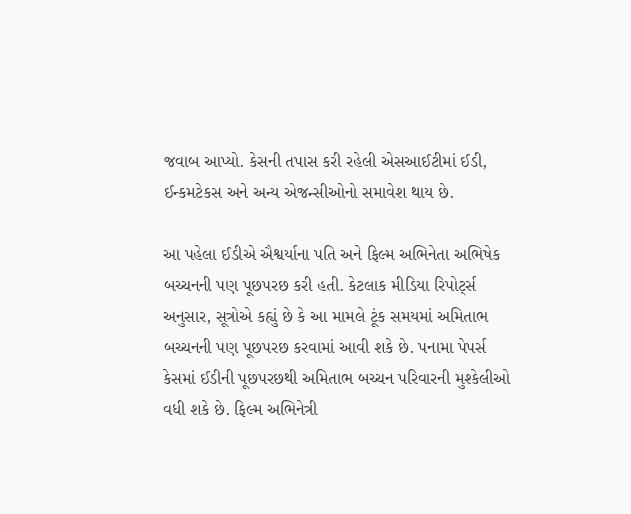જવાબ આપ્યો. કેસની તપાસ કરી રહેલી એસઆઈટીમાં ઈડી, ઈન્કમટેકસ અને અન્ય એજન્સીઓનો સમાવેશ થાય છે.

આ પહેલા ઈડીએ ઐશ્વર્યાના પતિ અને ફિલ્મ અભિનેતા અભિષેક બચ્ચનની પણ પૂછપરછ કરી હતી. કેટલાક મીડિયા રિપોર્ટ્સ અનુસાર, સૂત્રોએ કહ્યું છે કે આ મામલે ટૂંક સમયમાં અમિતાભ બચ્ચનની પણ પૂછપરછ કરવામાં આવી શકે છે. પનામા પેપર્સ કેસમાં ઈડીની પૂછપરછથી અમિતાભ બચ્ચન પરિવારની મુશ્કેલીઓ વધી શકે છે. ફિલ્મ અભિનેત્રી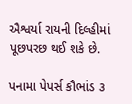ઐશ્વર્યા રાયની દિલ્હીમાં પૂછપરછ થઈ શકે છે.

પનામા પેપર્સ કૌભાંડ ૩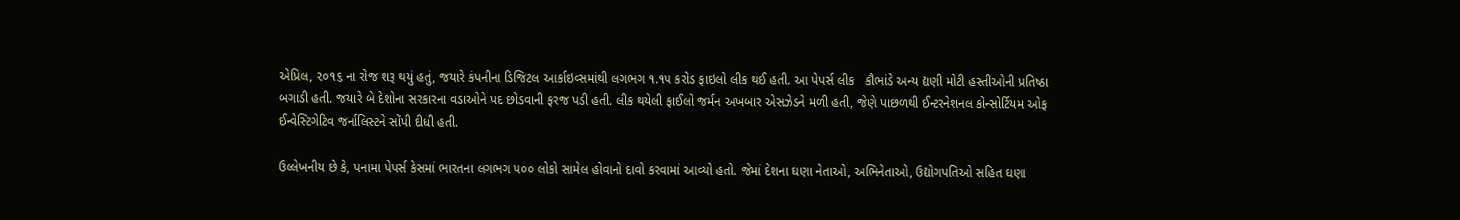એપ્રિલ, ૨૦૧૬ ના રોજ શરૂ થયું હતું, જયારે કંપનીના ડિજિટલ આર્કાઇવ્સમાંથી લગભગ ૧.૧૫ કરોડ ફાઇલો લીક થઈ હતી. આ પેપર્સ લીક   કૌભાંડે અન્ય દ્યણી મોટી હસ્તીઓની પ્રતિષ્ઠા બગાડી હતી. જયારે બે દેશોના સરકારના વડાઓને પદ છોડવાની ફરજ પડી હતી. લીક થયેલી ફાઈલો જર્મન અખબાર એસઝેડને મળી હતી, જેણે પાછળથી ઈન્ટરનેશનલ કોન્સોર્ટિયમ ઓફ ઈન્વેસ્ટિગેટિવ જર્નાલિસ્ટને સોંપી દીધી હતી.

ઉલ્લેખનીય છે કે, પનામા પેપર્સ કેસમાં ભારતના લગભગ ૫૦૦ લોકો સામેલ હોવાનો દાવો કરવામાં આવ્યો હતો. જેમાં દેશના ઘણા નેતાઓ, અભિનેતાઓ, ઉદ્યોગપતિઓ સહિત ઘણા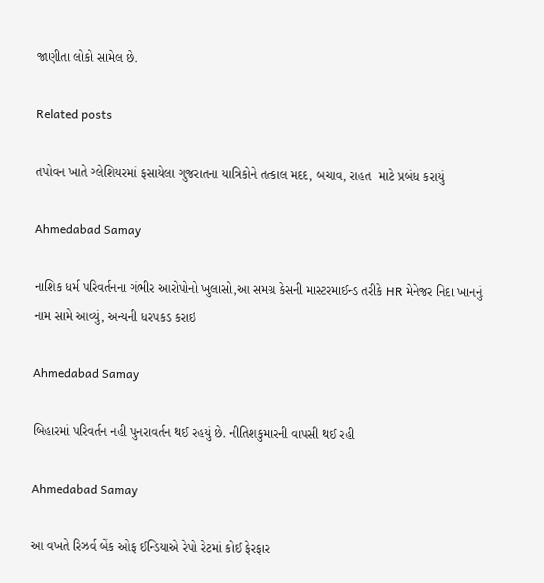જાણીતા લોકો સામેલ છે.

Related posts

તપોવન ખાતે ગ્લેશિયરમાં ફસાયેલા ગુજરાતના યાત્રિકોને તત્કાલ મદદ, બચાવ, રાહત  માટે પ્રબંધ કરાયું

Ahmedabad Samay

નાશિક ધર્મ પરિવર્તનના ગંભીર આરોપોનો ખુલાસો,આ સમગ્ર કેસની માસ્ટરમાઈન્ડ તરીકે HR મેનેજર નિદા ખાનનું નામ સામે આવ્યું, અન્યની ધરપકડ કરાઇ

Ahmedabad Samay

બિહારમાં પરિવર્તન નહી પુનરાવર્તન થઈ રહયું છે. નીતિશકુમારની વાપસી થઈ રહી

Ahmedabad Samay

આ વખતે રિઝર્વ બેંક ઓફ ઈન્‍ડિયાએ રેપો રેટમાં કોઈ ફેરફાર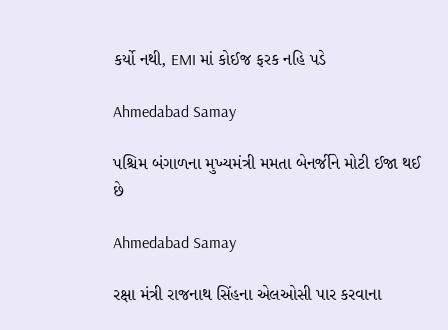કર્યો નથી, EMI માં કોઈજ ફરક નહિ પડે

Ahmedabad Samay

પશ્ચિમ બંગાળના મુખ્યમંત્રી મમતા બેનર્જીને મોટી ઈજા થઈ છે

Ahmedabad Samay

રક્ષા મંત્રી રાજનાથ સિંહના એલઓસી પાર કરવાના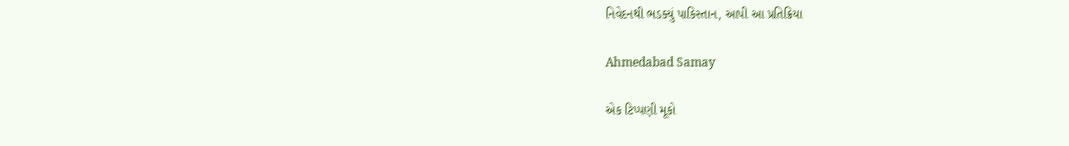નિવેદનથી ભડક્યું પાકિસ્તાન, આપી આ પ્રતિક્રિયા

Ahmedabad Samay

એક ટિપ્પણી મૂકો